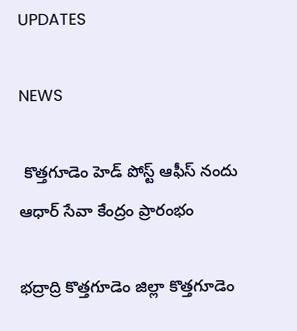UPDATES

NEWS

 కొత్తగూడెం హెడ్ పోస్ట్ ఆఫీస్ నందు ఆధార్ సేవా కేంద్రం ప్రారంభం

భద్రాద్రి కొత్తగూడెం జిల్లా కొత్తగూడెం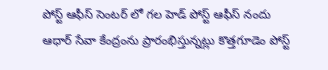పోస్ట్ ఆఫీస్ సెంటర్ లో గల హెడ్ పోస్ట్ ఆఫీస్ నందు ఆధార్ సేవా కేంద్రంను ప్రారంభిస్తున్నట్లు కొత్తగూడెం పోస్ట్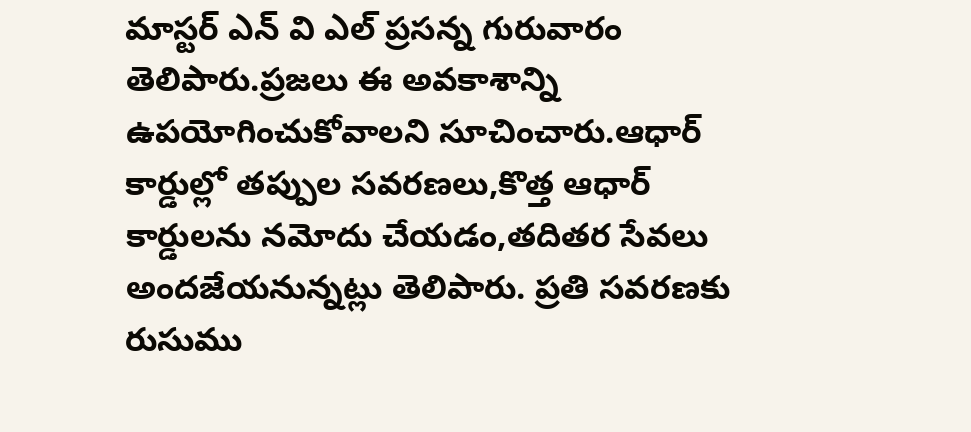మాస్టర్ ఎన్ వి ఎల్ ప్రసన్న గురువారం తెలిపారు.ప్రజలు ఈ అవకాశాన్ని ఉపయోగించుకోవాలని సూచించారు.ఆధార్ కార్డుల్లో తప్పుల సవరణలు,కొత్త ఆధార్ కార్డులను నమోదు చేయడం,తదితర సేవలు అందజేయనున్న‌ట్లు తెలిపారు. ప్రతి సవరణకు రుసుము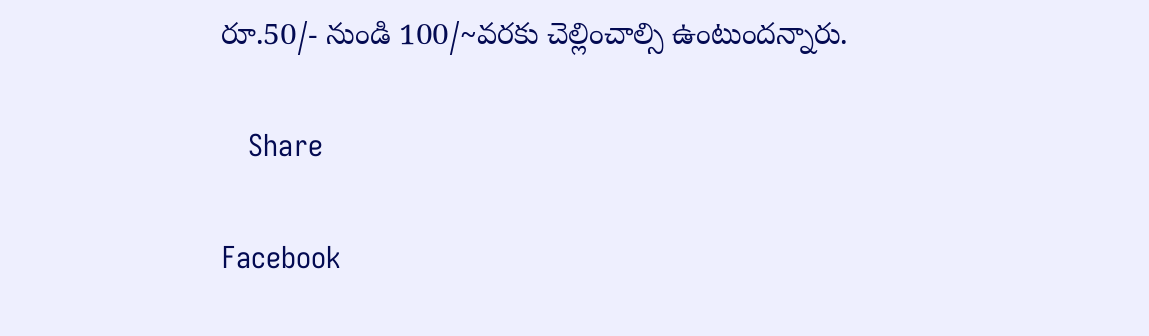రూ.50/- నుండి 100/~వరకు చెల్లించాల్సి ఉంటుంద‌న్నారు.

   Share

Facebook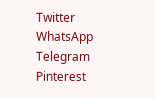Twitter
WhatsApp
Telegram
Pinterest